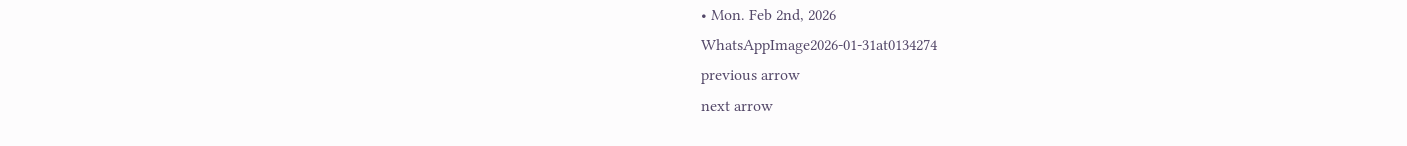• Mon. Feb 2nd, 2026
WhatsAppImage2026-01-31at0134274
previous arrow
next arrow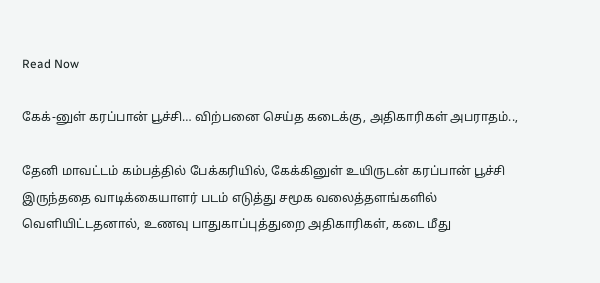Read Now

கேக்-னுள் கரப்பான் பூச்சி… விற்பனை செய்த கடைக்கு, அதிகாரிகள் அபராதம்..,

தேனி மாவட்டம் கம்பத்தில் பேக்கரியில், கேக்கினுள் உயிருடன் கரப்பான் பூச்சி இருந்ததை வாடிக்கையாளர் படம் எடுத்து சமூக வலைத்தளங்களில் வெளியிட்டதனால், உணவு பாதுகாப்புத்துறை அதிகாரிகள், கடை மீது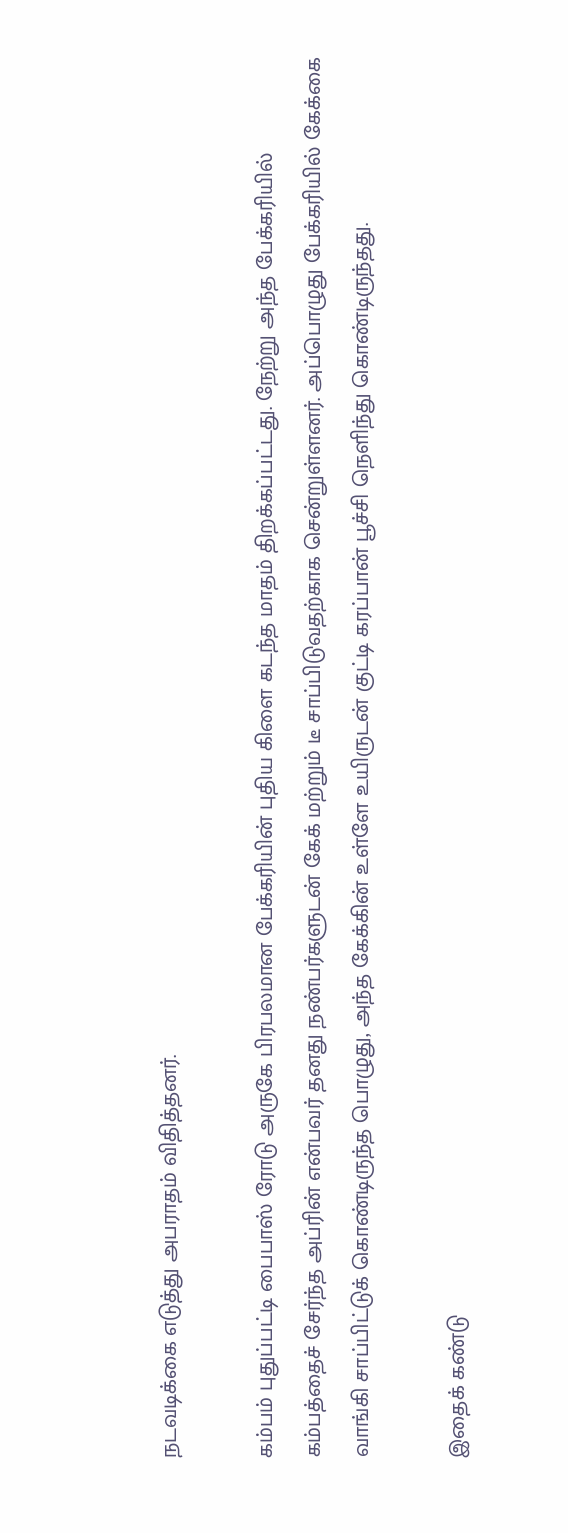நடவடிக்கை எடுத்து அபராதம் விதித்தனர்.

கம்பம் புதுப்பட்டி பைபாஸ் ரோடு அருகே பிரபலமான பேக்கரியின் புதிய கிளை கடந்த மாதம் திறக்கப்பட்டது. நேற்று அந்த பேக்கரியில் கம்பத்தைச் சேர்ந்த அப்ரின் என்பவர் தனது நண்பர்களுடன் கேக் மற்றும் டீ சாப்பிடுவதற்காக சென்றுள்ளனர். அப்பொழுது பேக்கரியில் கேக்கை வாங்கி சாப்பிட்டுக் கொண்டிருந்த பொழுது, அந்த கேக்கின் உள்ளே உயிருடன் குட்டி கரப்பான் பூச்சி நெளிந்து கொண்டிருந்தது.

இதைக் கண்டு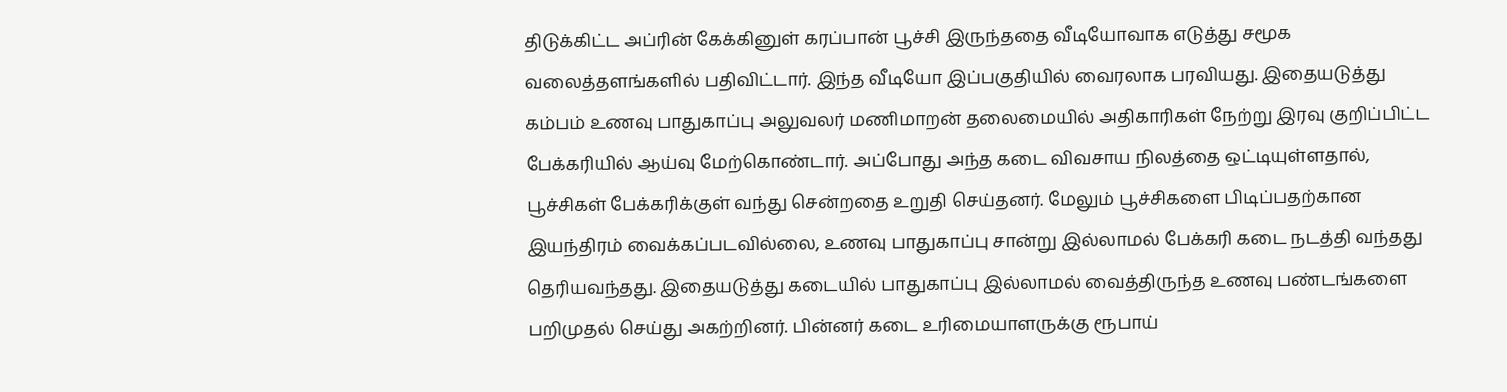திடுக்கிட்ட அப்ரின் கேக்கினுள் கரப்பான் பூச்சி இருந்ததை வீடியோவாக எடுத்து சமூக வலைத்தளங்களில் பதிவிட்டார். இந்த வீடியோ இப்பகுதியில் வைரலாக பரவியது. இதையடுத்து கம்பம் உணவு பாதுகாப்பு அலுவலர் மணிமாறன் தலைமையில் அதிகாரிகள் நேற்று இரவு குறிப்பிட்ட பேக்கரியில் ஆய்வு மேற்கொண்டார். அப்போது அந்த கடை விவசாய நிலத்தை ஒட்டியுள்ளதால், பூச்சிகள் பேக்கரிக்குள் வந்து சென்றதை உறுதி செய்தனர். மேலும் பூச்சிகளை பிடிப்பதற்கான இயந்திரம் வைக்கப்படவில்லை, உணவு பாதுகாப்பு சான்று இல்லாமல் பேக்கரி கடை நடத்தி வந்தது தெரியவந்தது. இதையடுத்து கடையில் பாதுகாப்பு இல்லாமல் வைத்திருந்த உணவு பண்டங்களை பறிமுதல் செய்து அகற்றினர். பின்னர் கடை உரிமையாளருக்கு ரூபாய்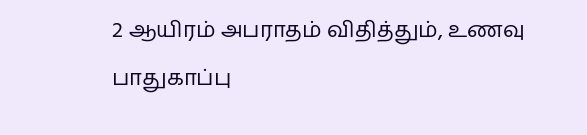2 ஆயிரம் அபராதம் விதித்தும், உணவு பாதுகாப்பு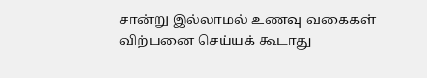சான்று இல்லாமல் உணவு வகைகள் விற்பனை செய்யக் கூடாது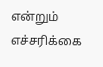என்றும் எச்சரிக்கை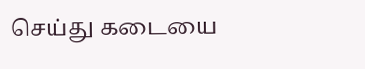செய்து கடையை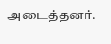அடைத்தனர்.